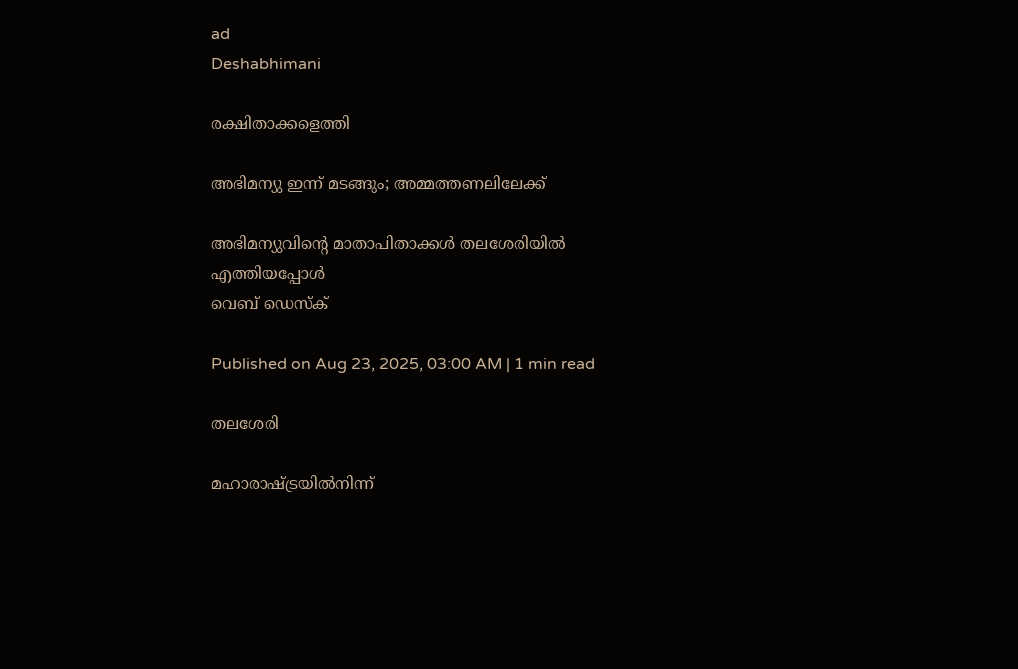ad
Deshabhimani

രക്ഷിതാക്കളെത്തി

അഭിമന്യു ഇന്ന്‌ മടങ്ങും; അമ്മത്തണലിലേക്ക്‌

അഭിമന്യുവിന്റെ മാതാപിതാക്കൾ തലശേരിയിൽ എത്തിയപ്പോൾ
വെബ് ഡെസ്ക്

Published on Aug 23, 2025, 03:00 AM | 1 min read

തലശേരി

മഹാരാഷ്ട്രയിൽനിന്ന്‌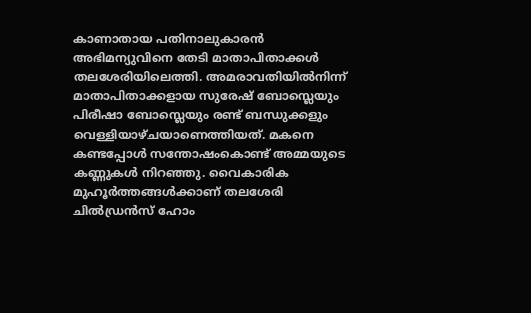കാണാതായ പതിനാലുകാരൻ അഭിമന്യുവിനെ തേടി മാതാപിതാക്കൾ തലശേരിയിലെത്തി. അമരാവതിയിൽനിന്ന്‌ മാതാപിതാക്കളായ സുരേഷ് ബോസ്ലെയും പിരീഷാ ബോസ്ലെയും രണ്ട്‌ ബന്ധുക്കളും വെള്ളിയാഴ്ചയാണെത്തിയത്. മകനെ കണ്ടപ്പോൾ സന്തോഷംകൊണ്ട്‌ അമ്മയുടെ കണ്ണുകൾ നിറഞ്ഞു. വൈകാരിക മുഹൂർത്തങ്ങൾക്കാണ്‌ തലശേരി ചിൽഡ്രൻസ്‌ ഹോം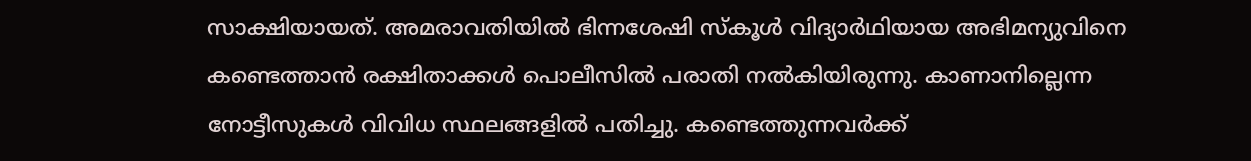സാക്ഷിയായത്‌. അമരാവതിയിൽ ഭിന്നശേഷി സ്കൂൾ വിദ്യാർഥിയായ അഭിമന്യുവിനെ കണ്ടെത്താൻ രക്ഷിതാക്കൾ പൊലീസിൽ പരാതി നൽകിയിരുന്നു. കാണാനില്ലെന്ന നോട്ടീസുകൾ വിവിധ സ്ഥലങ്ങളിൽ പതിച്ചു. കണ്ടെത്തുന്നവർക്ക്‌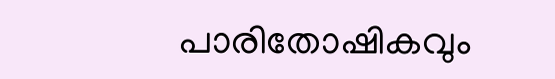പാരിതോഷികവും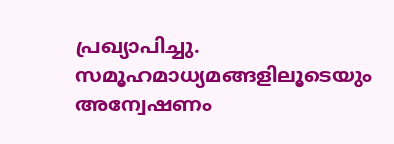പ്രഖ്യാപിച്ചു. സമൂഹമാധ്യമങ്ങളിലൂടെയും അന്വേഷണം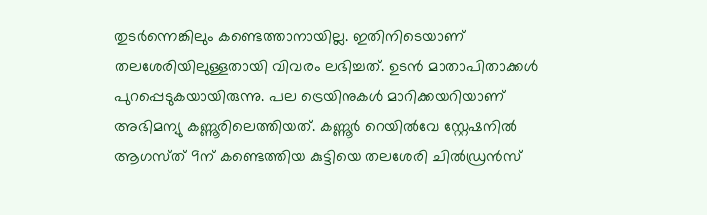തുടർന്നെങ്കിലും കണ്ടെത്താനായില്ല. ഇതിനിടെയാണ് തലശേരിയിലുള്ളതായി വിവരം ലഭിച്ചത്. ഉടൻ മാതാപിതാക്കൾ പുറപ്പെടുകയായിരുന്നു. പല ട്രെയിനുകൾ മാറിക്കയറിയാണ് അഭിമന്യു കണ്ണൂരിലെത്തിയത്. കണ്ണൂർ റെയിൽവേ സ്റ്റേഷനിൽ ആഗസ്‌ത്‌ 9ന്‌ കണ്ടെത്തിയ കുട്ടിയെ തലശേരി ചിൽഡ്രൻസ്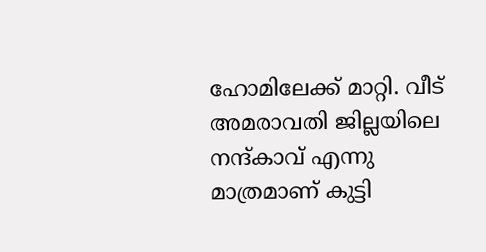ഹോമിലേക്ക് മാറ്റി. വീട് അമരാവതി ജില്ലയിലെ നന്ദ്കാവ് എന്നു മാത്രമാണ്‌ കുട്ടി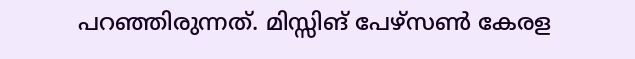പറഞ്ഞിരുന്നത്‌. മിസ്സിങ്‌ പേഴ്സൺ കേരള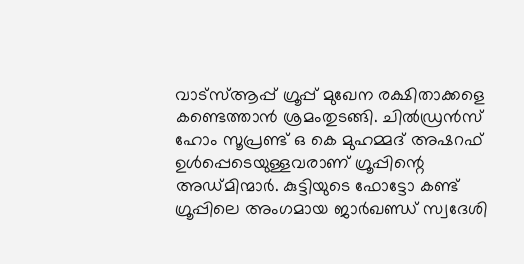വാട്സ്ആപ്പ് ഗ്രൂപ്പ് മുഖേന രക്ഷിതാക്കളെ കണ്ടെത്താൻ ശ്രമംതുടങ്ങി. ചിൽഡ്രൻസ് ഹോം സൂപ്രണ്ട് ഒ കെ മുഹമ്മദ് അഷറഫ് ഉൾപ്പെടെയുള്ളവരാണ് ഗ്രൂപ്പിന്റെ അഡ്മിന്മാർ. കുട്ടിയുടെ ഫോട്ടോ കണ്ട്‌ ഗ്രൂപ്പിലെ അംഗമായ ജാർഖണ്ഡ് സ്വദേശി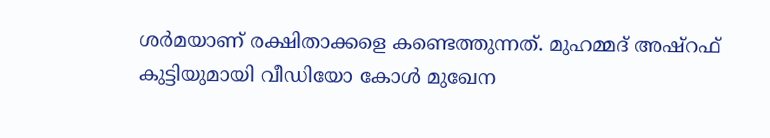ശർമയാണ് രക്ഷിതാക്കളെ കണ്ടെത്തുന്നത്. മുഹമ്മദ് അഷ്റഫ് കുട്ടിയുമായി വീഡിയോ കോൾ മുഖേന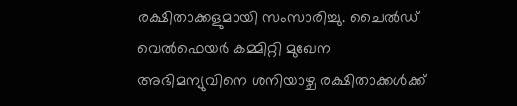രക്ഷിതാക്കളുമായി സംസാരിച്ചു. ചൈൽഡ് വെൽഫെയർ കമ്മിറ്റി മുഖേന അഭിമന്യുവിനെ ശനിയാഴ്ച രക്ഷിതാക്കൾക്ക്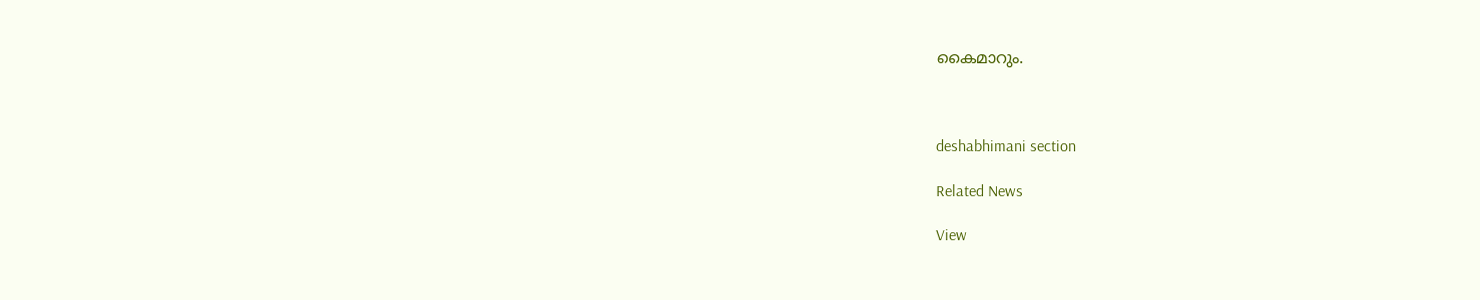കൈമാറും.



deshabhimani section

Related News

View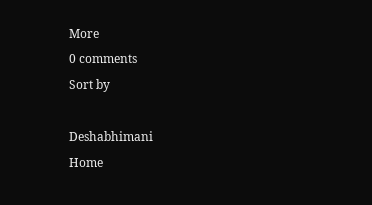More
0 comments
Sort by

Deshabhimani
Home